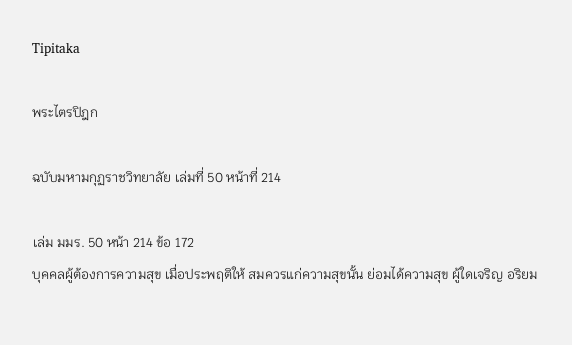Tipitaka

พระไตรปิฎก

ฉบับมหามกุฏราชวิทยาลัย เล่มที่ 50 หน้าที่ 214

เล่ม มมร. 50 หน้า 214 ข้อ 172
บุคคลผู้ต้องการความสุข เมื่อประพฤติให้ สมควรแก่ความสุขนั้น ย่อมได้ความสุข ผู้ใดเจริญ อริยม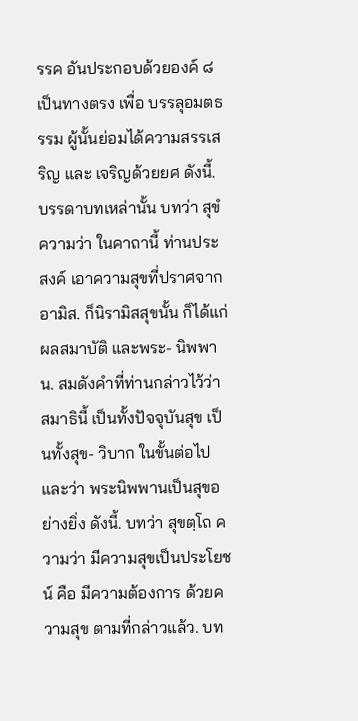รรค อันประกอบด้วยองค์ ๘ เป็นทางตรง เพื่อ บรรลุอมตธรรม ผู้นั้นย่อมได้ความสรรเสริญ และ เจริญด้วยยศ ดังนี้. บรรดาบทเหล่านั้น บทว่า สุขํ ความว่า ในคาถานี้ ท่านประสงค์ เอาความสุขที่ปราศจากอามิส. ก็นิรามิสสุขนั้น ก็ได้แก่ผลสมาบัติ และพระ- นิพพาน. สมดังคำที่ท่านกล่าวไว้ว่า สมาธินี้ เป็นทั้งปัจจุบันสุข เป็นทั้งสุข- วิบาก ในขั้นต่อไป และว่า พระนิพพานเป็นสุขอย่างยิ่ง ดังนี้. บทว่า สุขตฺโถ ความว่า มีความสุขเป็นประโยชน์ คือ มีความต้องการ ด้วยความสุข ตามที่กล่าวแล้ว. บท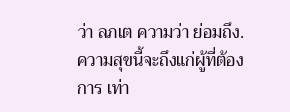ว่า ลภเต ความว่า ย่อมถึง. ความสุขนี้จะถึงแก่ผู้ที่ต้องการ เท่า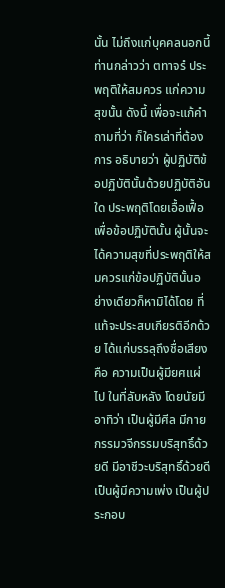นั้น ไม่ถึงแก่บุคคลนอกนี้ ท่านกล่าวว่า ตทาจรํ ประพฤติให้สมควร แก่ความสุขนั้น ดังนี้ เพื่อจะแก้คำถามที่ว่า ก็ใครเล่าที่ต้องการ อธิบายว่า ผู้ปฏิบัติข้อปฏิบัตินั้นด้วยปฏิบัติอันใด ประพฤติโดยเอื้อเฟื้อ เพื่อข้อปฏิบัตินั้น ผู้นั้นจะได้ความสุขที่ประพฤติให้สมควรแก่ข้อปฏิบัตินั้นอย่างเดียวก็หามิได้โดย ที่แท้จะประสบเกียรติอีกด้วย ได้แก่บรรลุถึงชื่อเสียง คือ ความเป็นผู้มียศแผ่ไป ในที่ลับหลัง โดยนัยมีอาทิว่า เป็นผู้มีศีล มีกายกรรมวจีกรรมบริสุทธิ์ด้วยดี มีอาชีวะบริสุทธิ์ด้วยดี เป็นผู้มีความเพ่ง เป็นผู้ประกอบ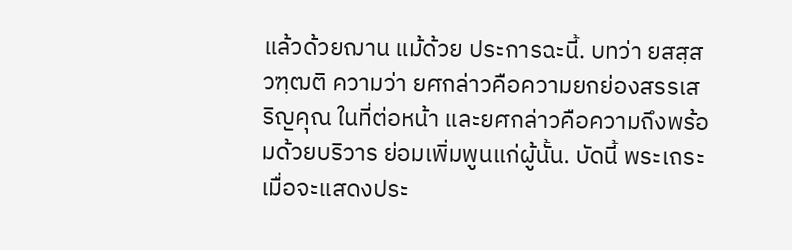แล้วด้วยฌาน แม้ด้วย ประการฉะนี้. บทว่า ยสสฺส วฑฺฒติ ความว่า ยศกล่าวคือความยกย่องสรรเสริญคุณ ในที่ต่อหน้า และยศกล่าวคือความถึงพร้อมด้วยบริวาร ย่อมเพิ่มพูนแก่ผู้นั้น. บัดนี้ พระเถระ เมื่อจะแสดงประ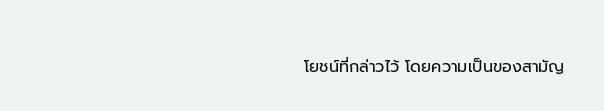โยชน์ที่กล่าวไว้ โดยความเป็นของสามัญ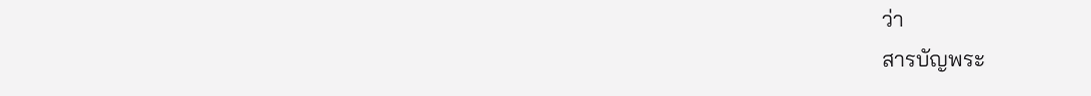ว่า
สารบัญพระ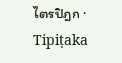ไตรปิฎก · Tipiṭaka